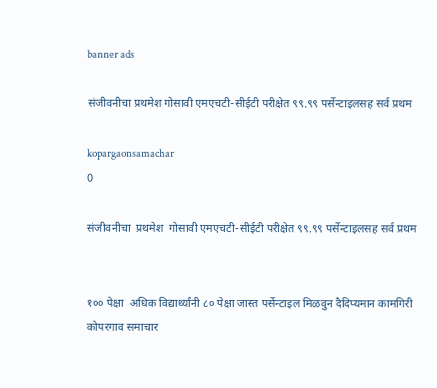banner ads

संजीवनीचा प्रथमेश गोसावी एमएचटी-सीईटी परीक्षेत ९९.९९ पर्सेन्टाइलसह सर्व प्रथम

kopargaonsamachar
0

संजीवनीचा  प्रथमेश  गोसावी एमएचटी-सीईटी परीक्षेत ९९.९९ पर्सेन्टाइलसह सर्व प्रथम


१०० पेक्षा  अधिक विद्यार्थ्यांनी ८० पेक्षा जास्त पर्सेन्टाइल मिळवुन दैदिप्यमान कामगिरी
कोपरगाव समाचार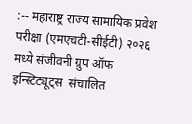:-- महाराष्ट्र राज्य सामायिक प्रवेश परीक्षा (एमएचटी-सीईटी) २०२६ मध्ये संजीवनी ग्रुप ऑफ इन्स्टिट्यूट्स  संचालित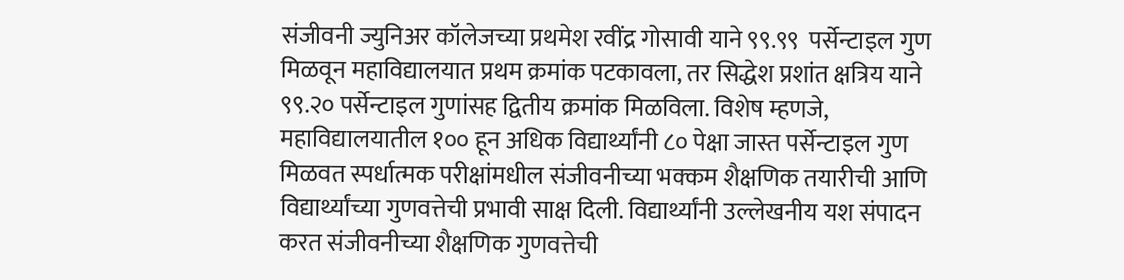संजीवनी ज्युनिअर कॉलेजच्या प्रथमेश रवींद्र गोसावी याने ९९.९९  पर्सेन्टाइल गुण मिळवून महाविद्यालयात प्रथम क्रमांक पटकावला, तर सिद्धेश प्रशांत क्षत्रिय याने ९९.२० पर्सेन्टाइल गुणांसह द्वितीय क्रमांक मिळविला. विशेष म्हणजे, महाविद्यालयातील १०० हून अधिक विद्यार्थ्यांनी ८० पेक्षा जास्त पर्सेन्टाइल गुण मिळवत स्पर्धात्मक परीक्षांमधील संजीवनीच्या भक्कम शैक्षणिक तयारीची आणि विद्यार्थ्यांच्या गुणवत्तेची प्रभावी साक्ष दिली. विद्यार्थ्यांनी उल्लेखनीय यश संपादन करत संजीवनीच्या शैक्षणिक गुणवत्तेची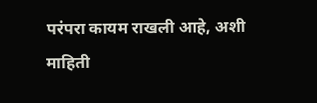परंपरा कायम राखली आहे, अशी  माहिती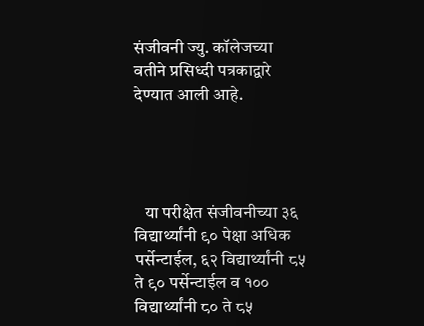संजीवनी ज्यु. कॉलेजच्या वतीने प्रसिध्दी पत्रकाद्वारे देण्यात आली आहे.




   या परीक्षेत संजीवनीच्या ३६ विद्यार्थ्यांनी ९० पेक्षा अधिक पर्सेन्टाईल, ६२ विद्यार्थ्यांनी ८५ ते ९० पर्सेन्टाईल व १०० विद्यार्थ्यांनी ८० ते ८५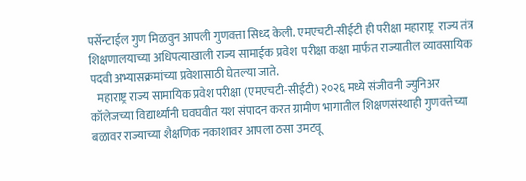पर्सेन्टाईल गुण मिळवुन आपली गुणवत्ता सिध्द केली. एमएचटी-सीईटी ही परीक्षा महाराष्ट्र  राज्य तंत्र शिक्षणालयाच्या अधिपत्याखाली राज्य सामाईक प्रवेश  परीक्षा कक्षा मार्फत राज्यातील व्यावसायिक पदवी अभ्यासक्रमांच्या प्रवेशासाठी घेतल्या जाते.
   महाराष्ट्र राज्य सामायिक प्रवेश परीक्षा (एमएचटी-सीईटी) २०२६ मध्ये संजीवनी ज्युनिअर कॉलेजच्या विद्यार्थ्यांनी घवघवीत यश संपादन करत ग्रामीण भागातील शिक्षणसंस्थाही गुणवत्तेच्या बळावर राज्याच्या शैक्षणिक नकाशावर आपला ठसा उमटवू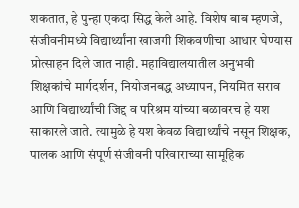शकतात, हे पुन्हा एकदा सिद्ध केले आहे. विशेष बाब म्हणजे, संजीवनीमध्ये विद्यार्थ्यांना खाजगी शिकवणीचा आधार घेण्यास प्रोत्साहन दिले जात नाही. महाविद्यालयातील अनुभवी शिक्षकांचे मार्गदर्शन, नियोजनबद्ध अध्यापन, नियमित सराव आणि विद्यार्थ्यांची जिद्द व परिश्रम यांच्या बळावरच हे यश साकारले जाते. त्यामुळे हे यश केवळ विद्यार्थ्यांचे नसून शिक्षक, पालक आणि संपूर्ण संजीवनी परिवाराच्या सामूहिक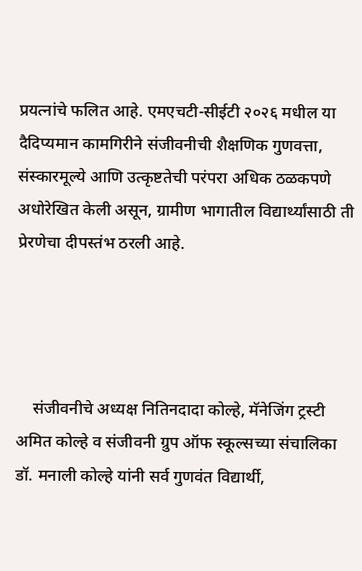प्रयत्नांचे फलित आहे. एमएचटी-सीईटी २०२६ मधील या दैदिप्यमान कामगिरीने संजीवनीची शैक्षणिक गुणवत्ता, संस्कारमूल्ये आणि उत्कृष्टतेची परंपरा अधिक ठळकपणे अधोरेखित केली असून, ग्रामीण भागातील विद्यार्थ्यांसाठी ती प्रेरणेचा दीपस्तंभ ठरली आहे.




    संजीवनीचे अध्यक्ष नितिनदादा कोल्हे, मॅनेजिंग ट्रस्टी अमित कोल्हे व संजीवनी ग्रुप ऑफ स्कूल्सच्या संचालिका डॉ. मनाली कोल्हे यांनी सर्व गुणवंत विद्यार्थी,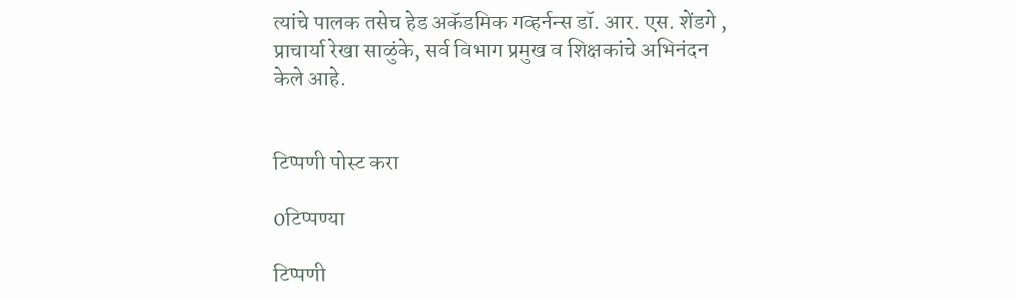त्यांचे पालक तसेच हेड अकॅडमिक गव्हर्नन्स डॉ. आर. एस. शेंडगे , प्राचार्या रेखा साळुंके, सर्व विभाग प्रमुख व शिक्षकांचे अभिनंदन केले आहे.


टिप्पणी पोस्ट करा

0टिप्पण्या

टिप्पणी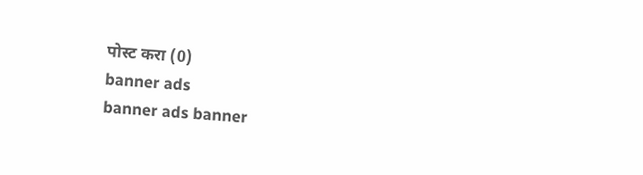पोस्ट करा (0)
banner ads
banner ads banner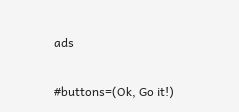ads

#buttons=(Ok, Go it!)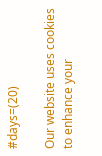#days=(20)

Our website uses cookies to enhance your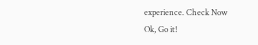experience. Check Now
Ok, Go it!